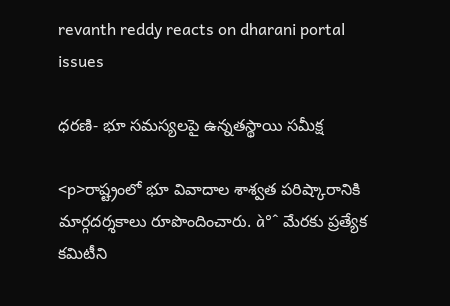revanth reddy reacts on dharani portal issues

ధరణి- భూ సమస్యలపై ఉన్నతస్థాయి సమీక్ష

<p>రాష్ట్రంలో భూ వివాదాల శాశ్వత పరిష్కారానికి మార్గదర్శకాలు రూపొందించారు. à°ˆ మేరకు ప్రత్యేక కమిటీని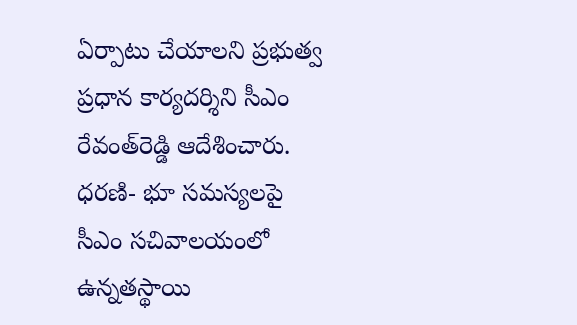ఏర్పాటు చేయాలని ప్రభుత్వ ప్రధాన కార్యదర్శిని సీఎం రేవంత్‌రెడ్డి ఆదేశించారు. ధరణి- భూ సమస్యలపై సీఎం సచివాలయంలో ఉన్నతస్థాయి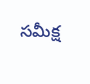సమీక్ష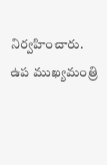నిర్వహించారు. ఉప ముఖ్యమంత్రి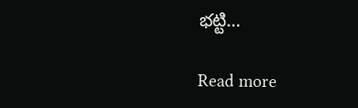భట్టి…

Read more